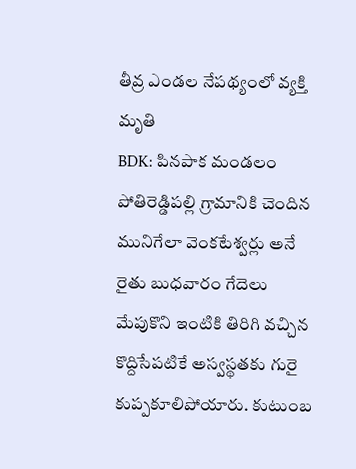తీవ్ర ఎండల నేపథ్యంలో వ్యక్తి మృతి
BDK: పినపాక మండలం పోతిరెడ్డిపల్లి గ్రామానికి చెందిన మునిగేలా వెంకటేశ్వర్లు అనే రైతు బుధవారం గేదెలు మేపుకొని ఇంటికి తిరిగి వచ్చిన కొద్దిసేపటికే అస్వస్థతకు గురై కుప్పకూలిపోయారు. కుటుంబ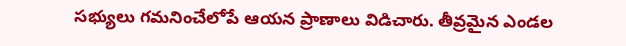సభ్యులు గమనించేలోపే ఆయన ప్రాణాలు విడిచారు. తీవ్రమైన ఎండల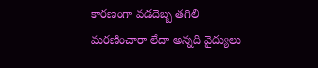కారణంగా వడదెబ్బ తగిలి మరణించారా లేదా అన్నది వైద్యులు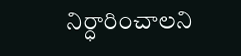నిర్ధారించాలని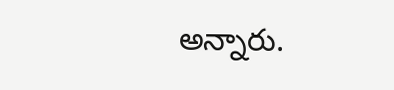అన్నారు.